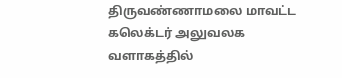திருவண்ணாமலை மாவட்ட கலெக்டர் அலுவலக வளாகத்தில்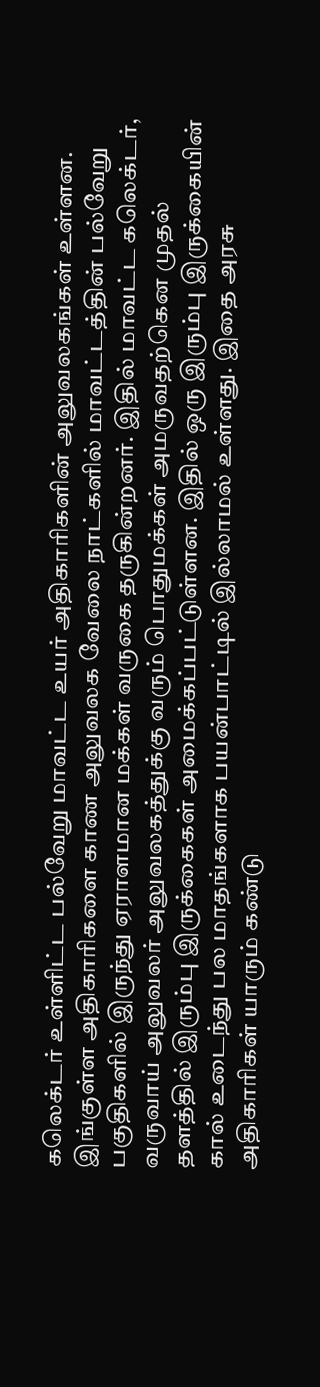கலெக்டர் உள்ளிட்ட பல்வேறு மாவட்ட உயர் அதிகாரிகளின் அலுவலகங்கள் உள்ளன. இங்குள்ள அதிகாரிகளை காண அலுவலக வேலை நாட்களில் மாவட்டத்தின் பல்வேறு பகுதிகளில் இருந்து ஏராளமான மக்கள் வருகை தருகின்றனர். இதில் மாவட்ட கலெக்டர், வருவாய் அலுவலர் அலுவலகத்துக்கு வரும் பொதுமக்கள் அமருவதற்கென முதல் தளத்தில் இரும்பு இருக்கைகள் அமைக்கப்பட்டுள்ளன. இதில் ஒரு இரும்பு இருக்கையின் கால் உடைந்து பல மாதங்களாக பயன்பாட்டில் இல்லாமல் உள்ளது. இதை அரசு அதிகாரிகள் யாரும் கண்டு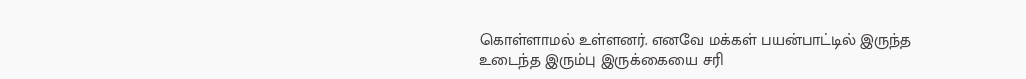கொள்ளாமல் உள்ளனர். எனவே மக்கள் பயன்பாட்டில் இருந்த உடைந்த இரும்பு இருக்கையை சரி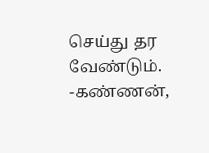செய்து தர வேண்டும்.
-கண்ணன்,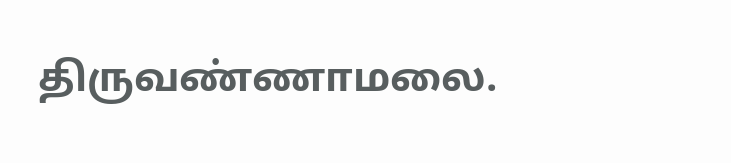திருவண்ணாமலை.